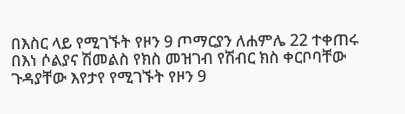በእስር ላይ የሚገኙት የዞን 9 ጦማርያን ለሐምሌ 22 ተቀጠሩ
በእነ ሶልያና ሽመልስ የክስ መዝገብ የሽብር ክስ ቀርቦባቸው ጉዳያቸው እየታየ የሚገኙት የዞን 9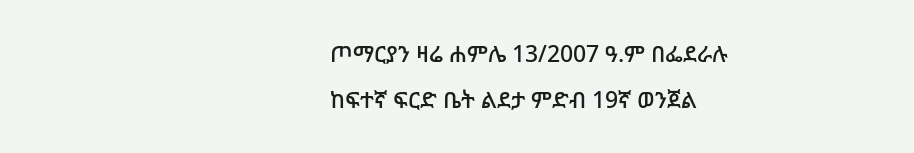ጦማርያን ዛሬ ሐምሌ 13/2007 ዓ.ም በፌደራሉ ከፍተኛ ፍርድ ቤት ልደታ ምድብ 19ኛ ወንጀል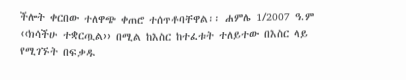ችሎት ቀርበው ተለዋጭ ቀጠሮ ተሰጥቶባቸዋል፡፡ ሐምሌ 1/2007 ዓ.ም ‹‹ክሳችሁ ተቋርጧል›› በሚል ከእስር ከተፈቱት ተለይተው በእስር ላይ የሚገኙት በፍቃዱ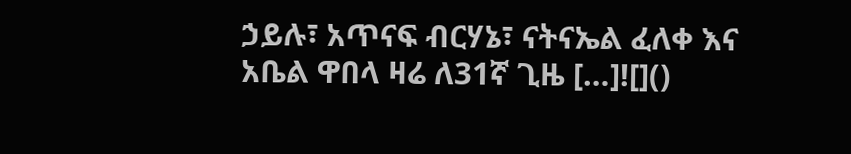ኃይሉ፣ አጥናፍ ብርሃኔ፣ ናትናኤል ፈለቀ እና አቤል ዋበላ ዛሬ ለ31ኛ ጊዜ […]![]()